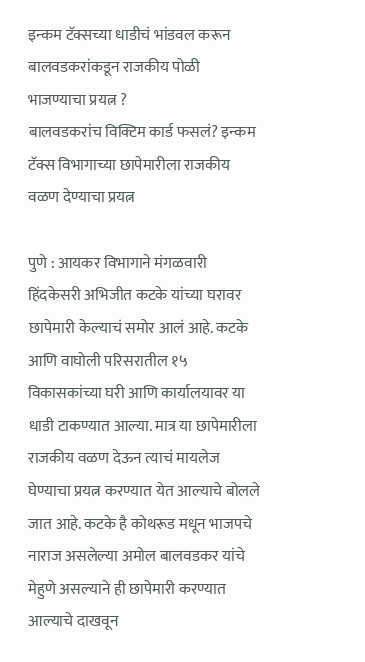इन्कम टॅक्सच्या धाडीचं भांडवल करून बालवडकरांकडून राजकीय पोळी भाजण्याचा प्रयत्न ?
बालवडकरांच विक्टिम कार्ड फसलं? इन्कम टॅक्स विभागाच्या छापेमारीला राजकीय वळण देण्याचा प्रयत्न

पुणे : आयकर विभागाने मंगळवारी हिंदकेसरी अभिजीत कटके यांच्या घरावर छापेमारी केल्याचं समोर आलं आहे. कटके आणि वाघोली परिसरातील १५ विकासकांच्या घरी आणि कार्यालयावर या धाडी टाकण्यात आल्या. मात्र या छापेमारीला राजकीय वळण देऊन त्याचं मायलेज घेण्याचा प्रयत्न करण्यात येत आल्याचे बोलले जात आहे. कटके है कोथरूड मधून भाजपचे नाराज असलेल्या अमोल बालवडकर यांचे मेहुणे असल्याने ही छापेमारी करण्यात आल्याचे दाखवून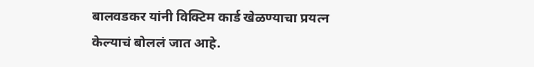बालवडकर यांनी विक्टिम कार्ड खेळण्याचा प्रयत्न केल्याचं बोललं जात आहे.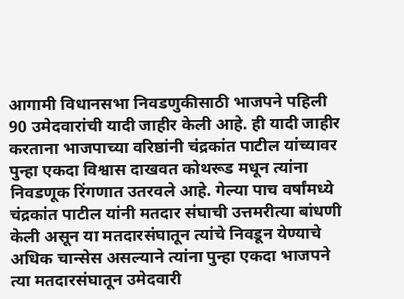आगामी विधानसभा निवडणुकीसाठी भाजपने पहिली 90 उमेदवारांची यादी जाहीर केली आहे. ही यादी जाहीर करताना भाजपाच्या वरिष्ठांनी चंद्रकांत पाटील यांच्यावर पुन्हा एकदा विश्वास दाखवत कोथरूड मधून त्यांना निवडणूक रिंगणात उतरवले आहे. गेल्या पाच वर्षांमध्ये चंद्रकांत पाटील यांनी मतदार संघाची उत्तमरीत्या बांधणी केली असून या मतदारसंघातून त्यांचे निवडून येण्याचे अधिक चान्सेस असल्याने त्यांना पुन्हा एकदा भाजपने त्या मतदारसंघातून उमेदवारी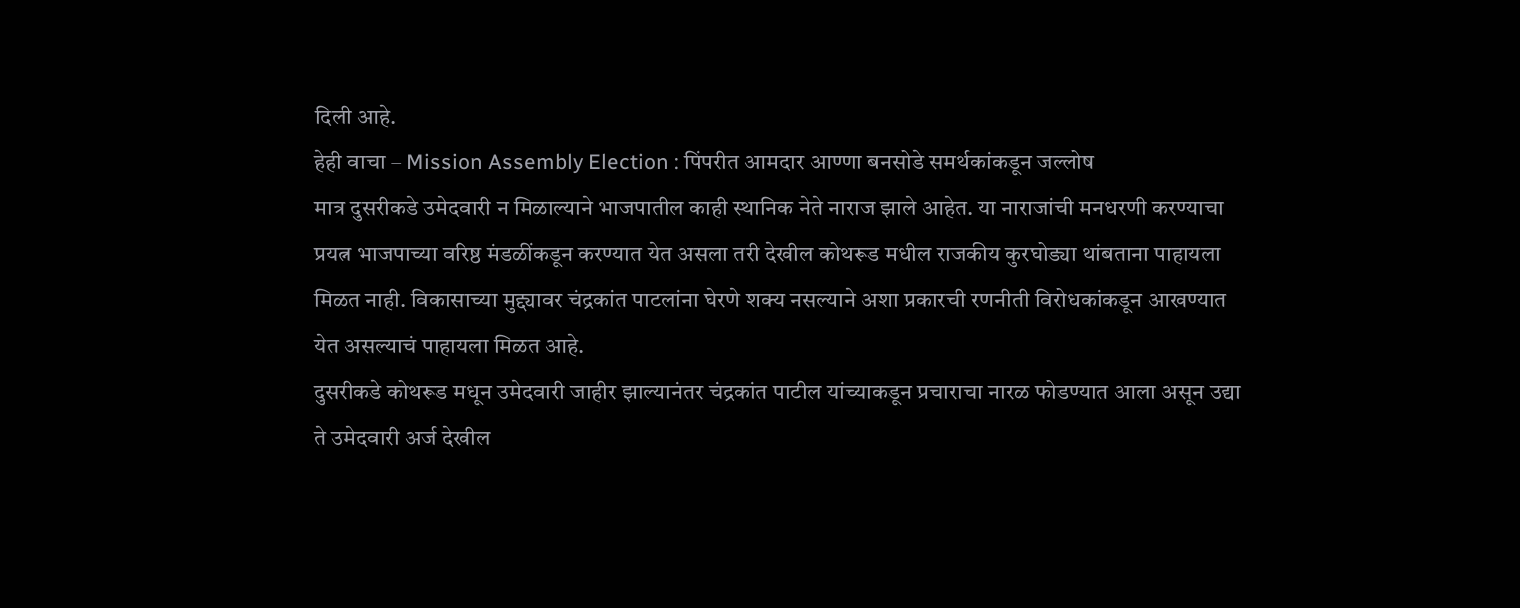दिली आहे.
हेही वाचा – Mission Assembly Election : पिंपरीत आमदार आण्णा बनसोडे समर्थकांकडून जल्लोष
मात्र दुसरीकडे उमेदवारी न मिळाल्याने भाजपातील काही स्थानिक नेते नाराज झाले आहेत. या नाराजांची मनधरणी करण्याचा प्रयत्न भाजपाच्या वरिष्ठ मंडळींकडून करण्यात येत असला तरी देखील कोथरूड मधील राजकीय कुरघोड्या थांबताना पाहायला मिळत नाही. विकासाच्या मुद्द्यावर चंद्रकांत पाटलांना घेरणे शक्य नसल्याने अशा प्रकारची रणनीती विरोधकांकडून आखण्यात येत असल्याचं पाहायला मिळत आहे.
दुसरीकडे कोथरूड मधून उमेदवारी जाहीर झाल्यानंतर चंद्रकांत पाटील यांच्याकडून प्रचाराचा नारळ फोडण्यात आला असून उद्या ते उमेदवारी अर्ज देखील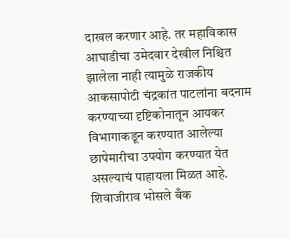दाखल करणार आहे. तर महाविकास आघाडीचा उमेदवार देखील निश्चित झालेला नाही त्यामुळे राजकीय आकसापोटी चंद्रकांत पाटलांना बदनाम करण्याच्या दृष्टिकोनातून आयकर विभागाकडून करण्यात आलेल्या छापेमारीचा उपयोग करण्यात येत असल्याचं पाहायला मिळत आहे. शिवाजीराव भोसले बँक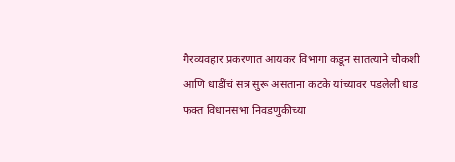गैरव्यवहार प्रकरणात आयकर विभागा कडून सातत्याने चौकशी आणि धाडींचं सत्र सुरू असताना कटके यांच्यावर पडलेली धाड फक्त विधानसभा निवडणुकीच्या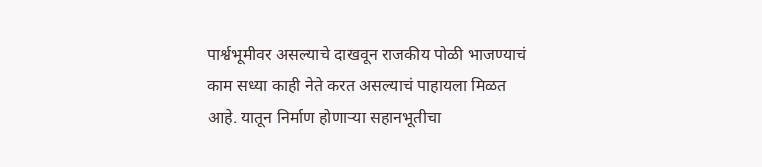पार्श्वभूमीवर असल्याचे दाखवून राजकीय पोळी भाजण्याचं काम सध्या काही नेते करत असल्याचं पाहायला मिळत आहे. यातून निर्माण होणाऱ्या सहानभूतीचा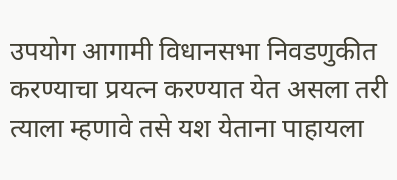उपयोग आगामी विधानसभा निवडणुकीत करण्याचा प्रयत्न करण्यात येत असला तरी त्याला म्हणावे तसे यश येताना पाहायला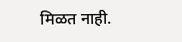मिळत नाही.